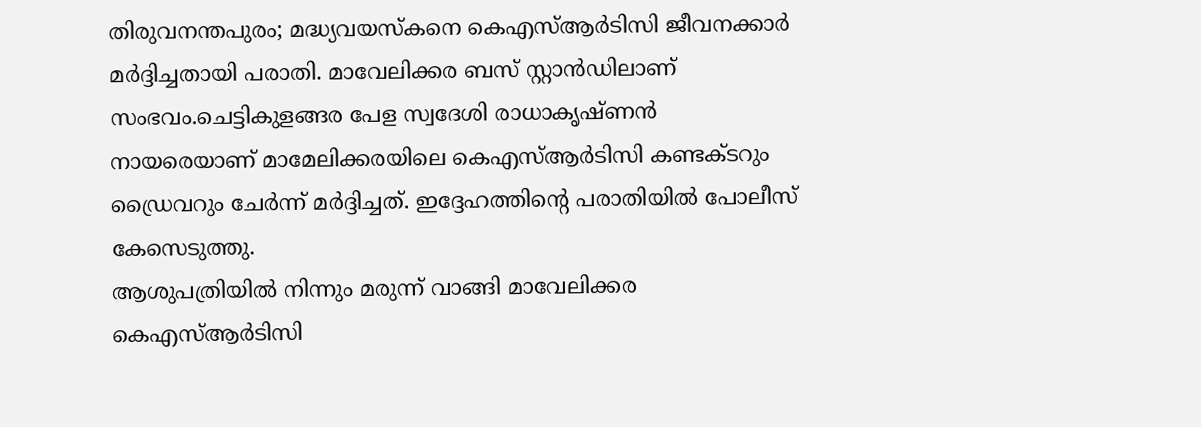തിരുവനന്തപുരം; മദ്ധ്യവയസ്കനെ കെഎസ്ആർടിസി ജീവനക്കാർ മർദ്ദിച്ചതായി പരാതി. മാവേലിക്കര ബസ് സ്റ്റാൻഡിലാണ് സംഭവം.ചെട്ടികുളങ്ങര പേള സ്വദേശി രാധാകൃഷ്ണൻ നായരെയാണ് മാമേലിക്കരയിലെ കെഎസ്ആർടിസി കണ്ടക്ടറും ഡ്രൈവറും ചേർന്ന് മർദ്ദിച്ചത്. ഇദ്ദേഹത്തിന്റെ പരാതിയിൽ പോലീസ് കേസെടുത്തു.
ആശുപത്രിയിൽ നിന്നും മരുന്ന് വാങ്ങി മാവേലിക്കര കെഎസ്ആർടിസി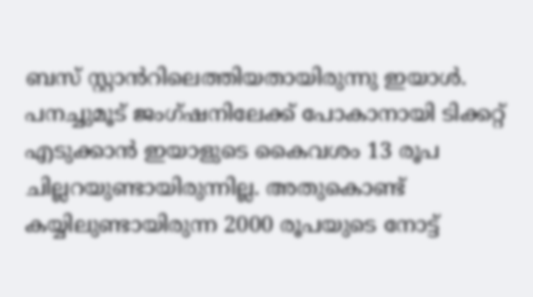ബസ് സ്റ്റാൻറിലെത്തിയതായിരുന്നു ഇയാൾ. പനച്ചുമൂട് ജംഗ്ഷനിലേക്ക് പോകാനായി ടിക്കറ്റ് എടുക്കാൻ ഇയാളുടെ കൈവശം 13 രൂപ ചില്ലറയുണ്ടായിരുന്നില്ല. അതുകൊണ്ട് കയ്യിലുണ്ടായിരുന്ന 2000 രൂപയുടെ നോട്ട്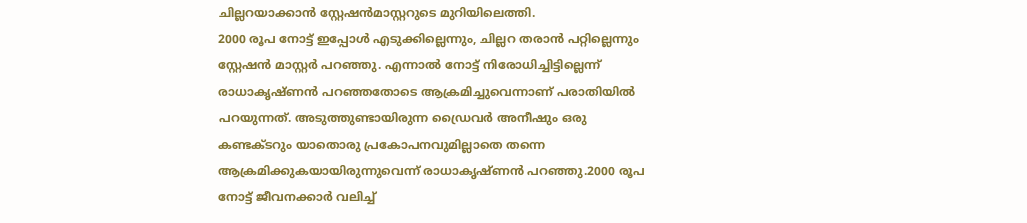ചില്ലറയാക്കാൻ സ്റ്റേഷൻമാസ്റ്ററുടെ മുറിയിലെത്തി.
2000 രൂപ നോട്ട് ഇപ്പോൾ എടുക്കില്ലെന്നും, ചില്ലറ തരാൻ പറ്റില്ലെന്നും സ്റ്റേഷൻ മാസ്റ്റർ പറഞ്ഞു. എന്നാൽ നോട്ട് നിരോധിച്ചിട്ടില്ലെന്ന് രാധാകൃഷ്ണൻ പറഞ്ഞതോടെ ആക്രമിച്ചുവെന്നാണ് പരാതിയിൽ പറയുന്നത്. അടുത്തുണ്ടായിരുന്ന ഡ്രൈവർ അനീഷും ഒരു കണ്ടക്ടറും യാതൊരു പ്രകോപനവുമില്ലാതെ തന്നെ ആക്രമിക്കുകയായിരുന്നുവെന്ന് രാധാകൃഷ്ണൻ പറഞ്ഞു.2000 രൂപ നോട്ട് ജീവനക്കാർ വലിച്ച്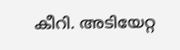കീറി. അടിയേറ്റ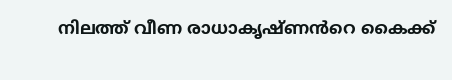നിലത്ത് വീണ രാധാകൃഷ്ണൻറെ കൈക്ക്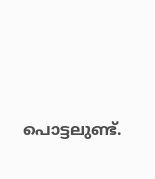പൊട്ടലുണ്ട്.